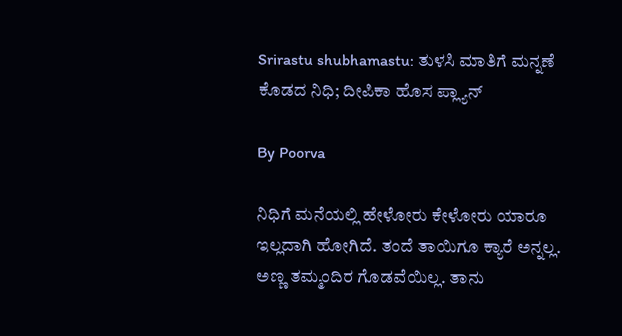Srirastu shubhamastu: ತುಳಸಿ ಮಾತಿಗೆ ಮನ್ನಣೆ ಕೊಡದ ನಿಧಿ; ದೀಪಿಕಾ ಹೊಸ ಪ್ಲ್ಯಾನ್

By Poorva

ನಿಧಿಗೆ ಮನೆಯಲ್ಲಿ ಹೇಳೋರು ಕೇಳೋರು ಯಾರೂ ಇಲ್ಲದಾಗಿ ಹೋಗಿದೆ. ತಂದೆ ತಾಯಿಗೂ ಕ್ಯಾರೆ ಅನ್ನಲ್ಲ. ಅಣ್ಣ ತಮ್ಮಂದಿರ ಗೊಡವೆಯಿಲ್ಲ. ತಾನು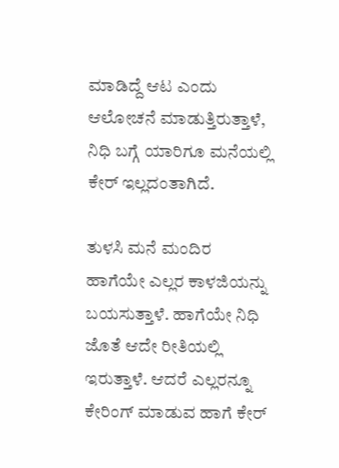ಮಾಡಿದ್ದೆ ಆಟ ಎಂದು ಆಲೋಚನೆ ಮಾಡುತ್ತಿರುತ್ತಾಳೆ, ನಿಧಿ ಬಗ್ಗೆ ಯಾರಿಗೂ ಮನೆಯಲ್ಲಿ ಕೇರ್ ಇಲ್ಲದಂತಾಗಿದೆ.

ತುಳಸಿ ಮನೆ ಮಂದಿರ ಹಾಗೆಯೇ ಎಲ್ಲರ ಕಾಳಜಿಯನ್ನು ಬಯಸುತ್ತಾಳೆ. ಹಾಗೆಯೇ ನಿಧಿ ಜೊತೆ ಆದೇ ರೀತಿಯಲ್ಲಿ ಇರುತ್ತಾಳೆ. ಆದರೆ ಎಲ್ಲರನ್ನೂ ಕೇರಿಂಗ್ ಮಾಡುವ ಹಾಗೆ ಕೇರ್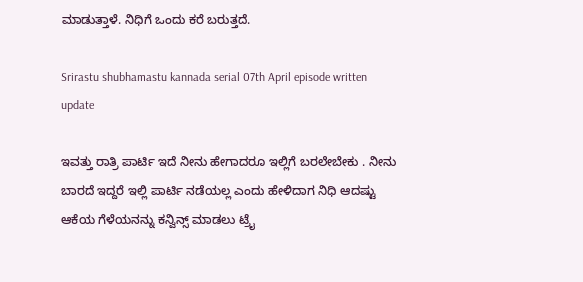ಮಾಡುತ್ತಾಳೆ. ನಿಧಿಗೆ ಒಂದು ಕರೆ ಬರುತ್ತದೆ.

Srirastu shubhamastu kannada serial 07th April episode written update

ಇವತ್ತು ರಾತ್ರಿ ಪಾರ್ಟಿ ಇದೆ ನೀನು ಹೇಗಾದರೂ ಇಲ್ಲಿಗೆ ಬರಲೇಬೇಕು . ನೀನು ಬಾರದೆ ಇದ್ದರೆ ಇಲ್ಲಿ ಪಾರ್ಟಿ ನಡೆಯಲ್ಲ ಎಂದು ಹೇಳಿದಾಗ ನಿಧಿ ಆದಷ್ಟು ಆಕೆಯ ಗೆಳೆಯನನ್ನು ಕನ್ವಿನ್ಸ್ ಮಾಡಲು ಟ್ರೈ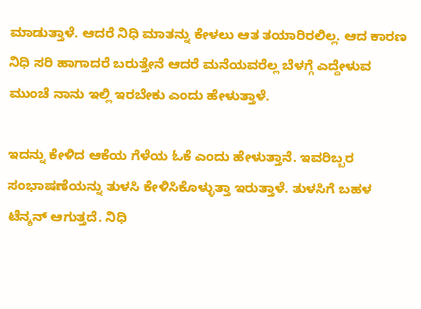ಮಾಡುತ್ತಾಳೆ. ಆದರೆ ನಿಧಿ ಮಾತನ್ನು ಕೇಳಲು ಆತ ತಯಾರಿರಲಿಲ್ಲ. ಆದ ಕಾರಣ ನಿಧಿ ಸರಿ ಹಾಗಾದರೆ ಬರುತ್ತೇನೆ ಆದರೆ ಮನೆಯವರೆಲ್ಲ ಬೆಳಗ್ಗೆ ಎದ್ದೇಳುವ ಮುಂಚೆ ನಾನು ಇಲ್ಲಿ ಇರಬೇಕು ಎಂದು ಹೇಳುತ್ತಾಳೆ.

ಇದನ್ನು ಕೇಳಿದ ಆಕೆಯ ಗೆಳೆಯ ಓಕೆ ಎಂದು ಹೇಳುತ್ತಾನೆ. ಇವರಿಬ್ಬರ ಸಂಭಾಷಣೆಯನ್ನು ತುಳಸಿ ಕೇಳಿಸಿಕೊಳ್ಳುತ್ತಾ ಇರುತ್ತಾಳೆ. ತುಳಸಿಗೆ ಬಹಳ ಟೆನ್ಶನ್ ಆಗುತ್ತದೆ. ನಿಧಿ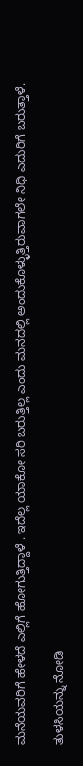ಮನೆಯವರಿಗೆ ಹೇಳದೆ ಎಲ್ಲಿಗೆ ಹೋಗುತ್ತಿದ್ದಾಳೆ . ಇದೆಲ್ಲ ಯಾಕೋ ಸರಿ ಬರುತ್ತಿಲ್ಲ ಎಂದು ಮನದಲ್ಲಿ ಅಂದುಕೊಳ್ಳುತ್ತಿರುವಾಗಲೇ ನಿಧಿ ಎದುರಿಗೆ ಬರುತ್ತಾಳೆ.

ತುಳಸಿಯನ್ನು ನೋಡಿ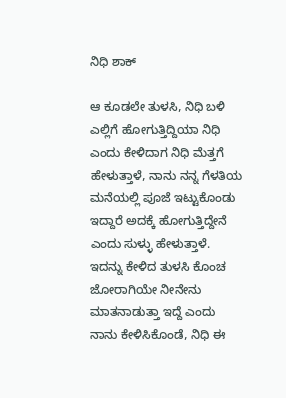ನಿಧಿ ಶಾಕ್

ಆ ಕೂಡಲೇ ತುಳಸಿ, ನಿಧಿ ಬಳಿ ಎಲ್ಲಿಗೆ ಹೋಗುತ್ತಿದ್ದಿಯಾ ನಿಧಿ ಎಂದು ಕೇಳಿದಾಗ ನಿಧಿ ಮೆತ್ತಗೆ ಹೇಳುತ್ತಾಳೆ, ನಾನು ನನ್ನ ಗೆಳತಿಯ ಮನೆಯಲ್ಲಿ ಪೂಜೆ ಇಟ್ಟುಕೊಂಡು ಇದ್ದಾರೆ ಅದಕ್ಕೆ ಹೋಗುತ್ತಿದ್ದೇನೆ ಎಂದು ಸುಳ್ಳು ಹೇಳುತ್ತಾಳೆ. ಇದನ್ನು ಕೇಳಿದ ತುಳಸಿ ಕೊಂಚ ಜೋರಾಗಿಯೇ ನೀನೇನು ಮಾತನಾಡುತ್ತಾ ಇದ್ದೆ ಎಂದು ನಾನು ಕೇಳಿಸಿಕೊಂಡೆ, ನಿಧಿ ಈ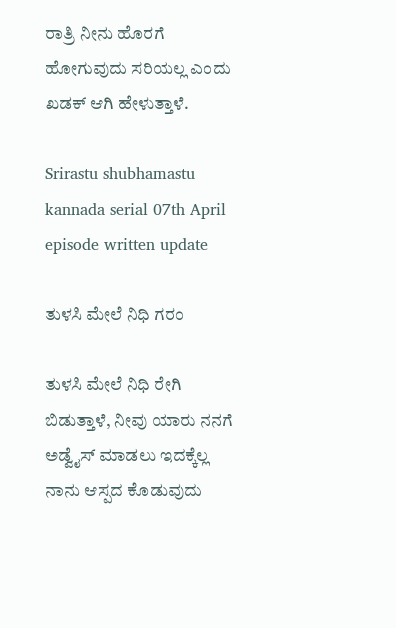ರಾತ್ರಿ ನೀನು ಹೊರಗೆ ಹೋಗುವುದು ಸರಿಯಲ್ಲ ಎಂದು ಖಡಕ್ ಆಗಿ ಹೇಳುತ್ತಾಳೆ.

Srirastu shubhamastu kannada serial 07th April episode written update

ತುಳಸಿ ಮೇಲೆ ನಿಧಿ ಗರಂ

ತುಳಸಿ ಮೇಲೆ ನಿಧಿ ರೇಗಿ ಬಿಡುತ್ತಾಳೆ, ನೀವು ಯಾರು ನನಗೆ ಅಡ್ವೈಸ್ ಮಾಡಲು ಇದಕ್ಕೆಲ್ಲ ನಾನು ಆಸ್ಪದ ಕೊಡುವುದು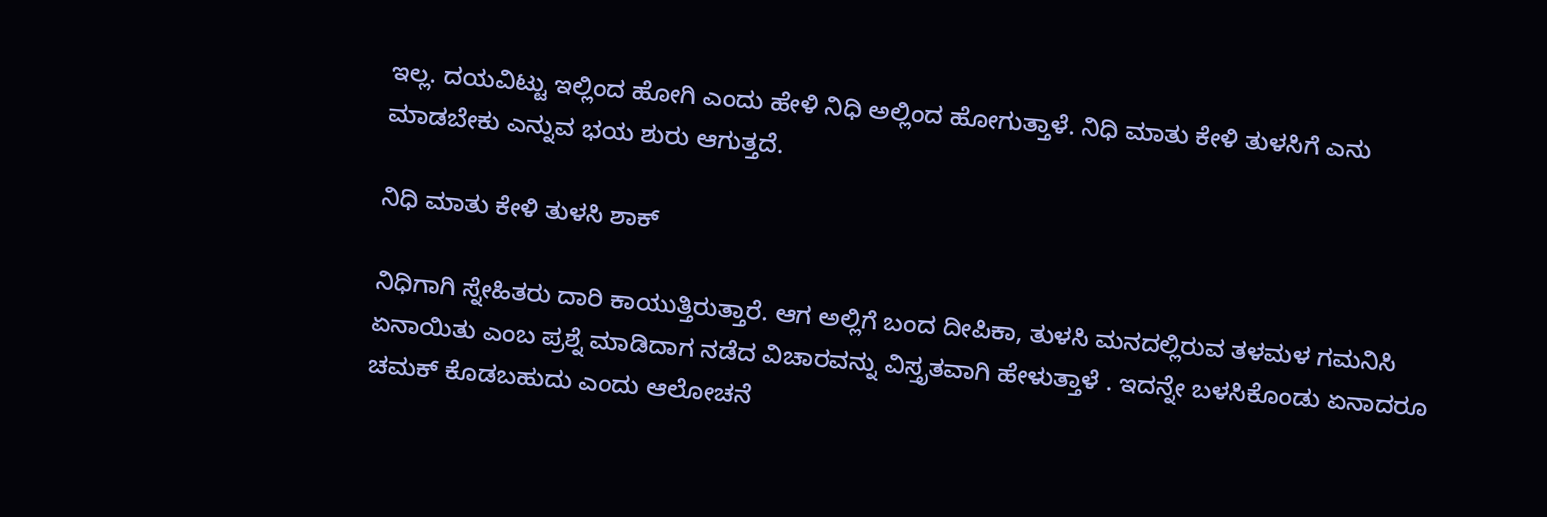ಇಲ್ಲ. ದಯವಿಟ್ಟು ಇಲ್ಲಿಂದ ಹೋಗಿ ಎಂದು ಹೇಳಿ ನಿಧಿ ಅಲ್ಲಿಂದ ಹೋಗುತ್ತಾಳೆ. ನಿಧಿ ಮಾತು ಕೇಳಿ ತುಳಸಿಗೆ ಎನು ಮಾಡಬೇಕು ಎನ್ನುವ ಭಯ ಶುರು ಆಗುತ್ತದೆ.

ನಿಧಿ ಮಾತು ಕೇಳಿ ತುಳಸಿ ಶಾಕ್

ನಿಧಿಗಾಗಿ ಸ್ನೇಹಿತರು ದಾರಿ ಕಾಯುತ್ತಿರುತ್ತಾರೆ. ಆಗ ಅಲ್ಲಿಗೆ ಬಂದ ದೀಪಿಕಾ, ತುಳಸಿ ಮನದಲ್ಲಿರುವ ತಳಮಳ ಗಮನಿಸಿ ಏನಾಯಿತು ಎಂಬ ಪ್ರಶ್ನೆ ಮಾಡಿದಾಗ ನಡೆದ ವಿಚಾರವನ್ನು ವಿಸ್ತೃತವಾಗಿ ಹೇಳುತ್ತಾಳೆ . ಇದನ್ನೇ ಬಳಸಿಕೊಂಡು ಏನಾದರೂ ಚಮಕ್ ಕೊಡಬಹುದು ಎಂದು ಆಲೋಚನೆ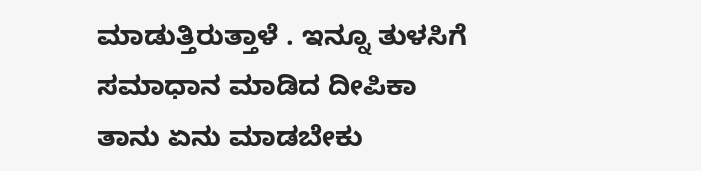ಮಾಡುತ್ತಿರುತ್ತಾಳೆ . ಇನ್ನೂ ತುಳಸಿಗೆ ಸಮಾಧಾನ ಮಾಡಿದ ದೀಪಿಕಾ ತಾನು ಏನು ಮಾಡಬೇಕು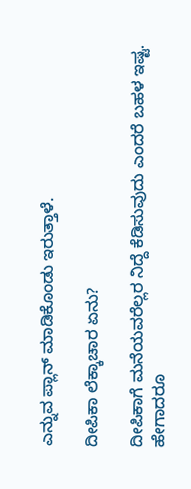ಎನ್ನುವ ಪ್ಲಾನ್ ಮಾಡಿಕೊಂಡು ಇರುತ್ತಾಳೆ.

ದೀಪಿಕಾ ಲೆಕ್ಕಾಚಾರ ಏನು?

ದೀಪಿಕಾಗೆ ಮನೆಯವರೆಲ್ಲರ ನಿದ್ದೆ ಕೆಡಿಸುವುದು ಎಂದರೆ ಬಹಳ ಇಷ್ಟ. ಹೇಗಾದರೂ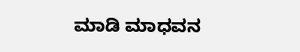ಮಾಡಿ ಮಾಧವನ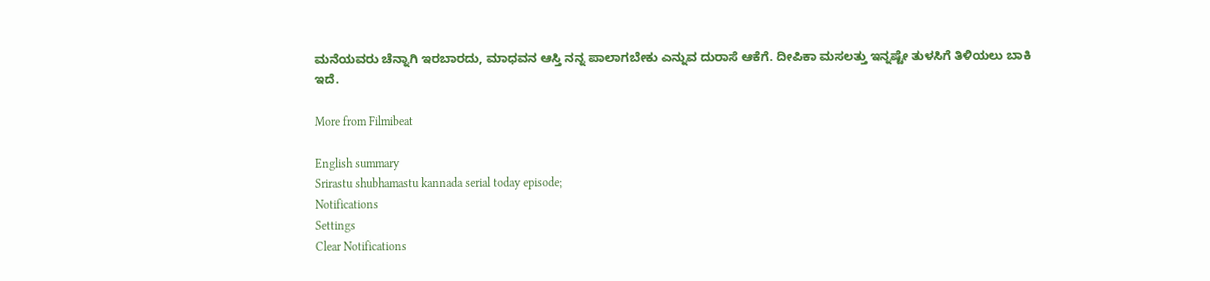ಮನೆಯವರು ಚೆನ್ನಾಗಿ ಇರಬಾರದು, ಮಾಧವನ ಆಸ್ತಿ ನನ್ನ ಪಾಲಾಗಬೇಕು ಎನ್ನುವ ದುರಾಸೆ ಆಕೆಗೆ. ದೀಪಿಕಾ ಮಸಲತ್ತು ಇನ್ನಷ್ಟೇ ತುಳಸಿಗೆ ತಿಳಿಯಲು ಬಾಕಿ ಇದೆ.

More from Filmibeat

English summary
Srirastu shubhamastu kannada serial today episode;
Notifications
Settings
Clear Notifications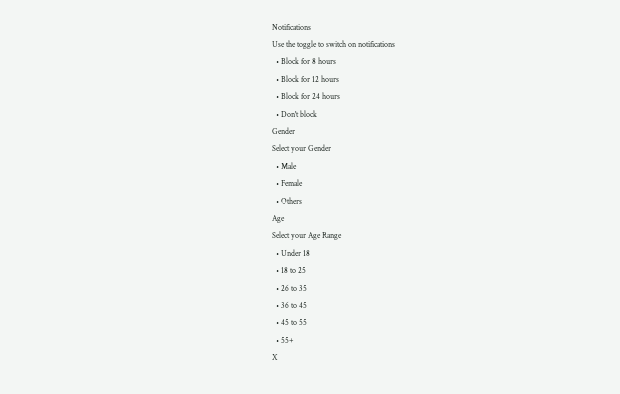Notifications
Use the toggle to switch on notifications
  • Block for 8 hours
  • Block for 12 hours
  • Block for 24 hours
  • Don't block
Gender
Select your Gender
  • Male
  • Female
  • Others
Age
Select your Age Range
  • Under 18
  • 18 to 25
  • 26 to 35
  • 36 to 45
  • 45 to 55
  • 55+
X